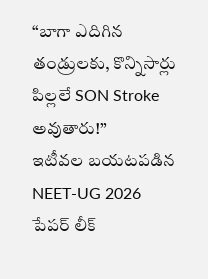“బాగా ఎదిగిన తండ్రులకు, కొన్నిసార్లు పిల్లలే SON Stroke అవుతారు!”
ఇటీవల బయటపడిన NEET-UG 2026 పేపర్ లీక్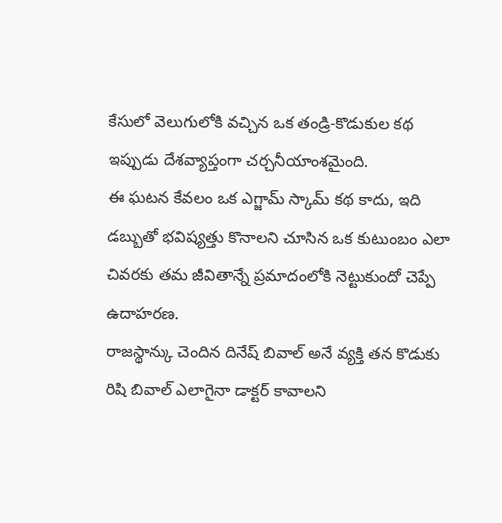కేసులో వెలుగులోకి వచ్చిన ఒక తండ్రి-కొడుకుల కథ ఇప్పుడు దేశవ్యాప్తంగా చర్చనీయాంశమైంది.
ఈ ఘటన కేవలం ఒక ఎగ్జామ్ స్కామ్ కథ కాదు, ఇది డబ్బుతో భవిష్యత్తు కొనాలని చూసిన ఒక కుటుంబం ఎలా చివరకు తమ జీవితాన్నే ప్రమాదంలోకి నెట్టుకుందో చెప్పే ఉదాహరణ.
రాజస్థాన్కు చెందిన దినేష్ బివాల్ అనే వ్యక్తి తన కొడుకు రిషి బివాల్ ఎలాగైనా డాక్టర్ కావాలని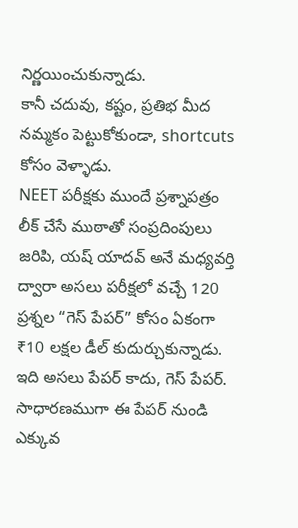నిర్ణయించుకున్నాడు.
కానీ చదువు, కష్టం, ప్రతిభ మీద నమ్మకం పెట్టుకోకుండా, shortcuts కోసం వెళ్ళాడు.
NEET పరీక్షకు ముందే ప్రశ్నాపత్రం లీక్ చేసే ముఠాతో సంప్రదింపులు జరిపి, యష్ యాదవ్ అనే మధ్యవర్తి ద్వారా అసలు పరీక్షలో వచ్చే 120 ప్రశ్నల “గెస్ పేపర్” కోసం ఏకంగా ₹10 లక్షల డీల్ కుదుర్చుకున్నాడు. ఇది అసలు పేపర్ కాదు, గెస్ పేపర్. సాధారణముగా ఈ పేపర్ నుండి ఎక్కువ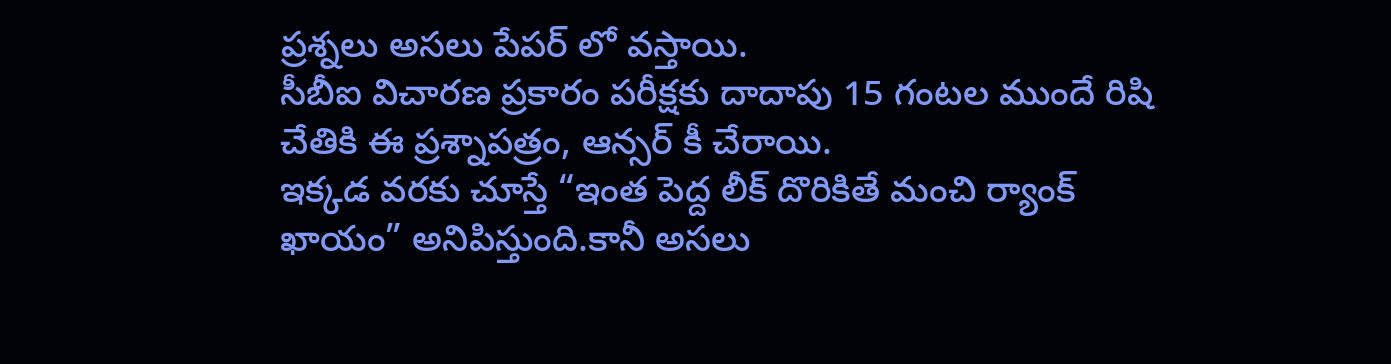ప్రశ్నలు అసలు పేపర్ లో వస్తాయి.
సీబీఐ విచారణ ప్రకారం పరీక్షకు దాదాపు 15 గంటల ముందే రిషి చేతికి ఈ ప్రశ్నాపత్రం, ఆన్సర్ కీ చేరాయి.
ఇక్కడ వరకు చూస్తే “ఇంత పెద్ద లీక్ దొరికితే మంచి ర్యాంక్ ఖాయం” అనిపిస్తుంది.కానీ అసలు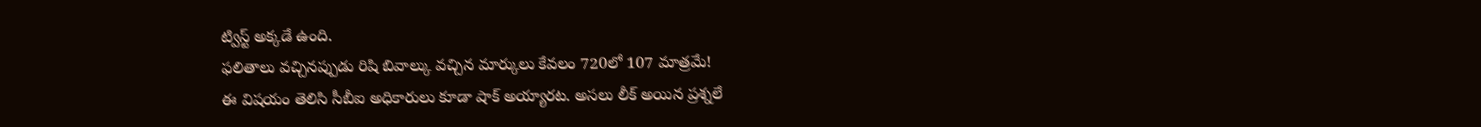ట్విస్ట్ అక్కడే ఉంది.
ఫలితాలు వచ్చినప్పుడు రిషి బివాల్కు వచ్చిన మార్కులు కేవలం 720లో 107 మాత్రమే!
ఈ విషయం తెలిసి సీబీఐ అధికారులు కూడా షాక్ అయ్యారట. అసలు లీక్ అయిన ప్రశ్నలే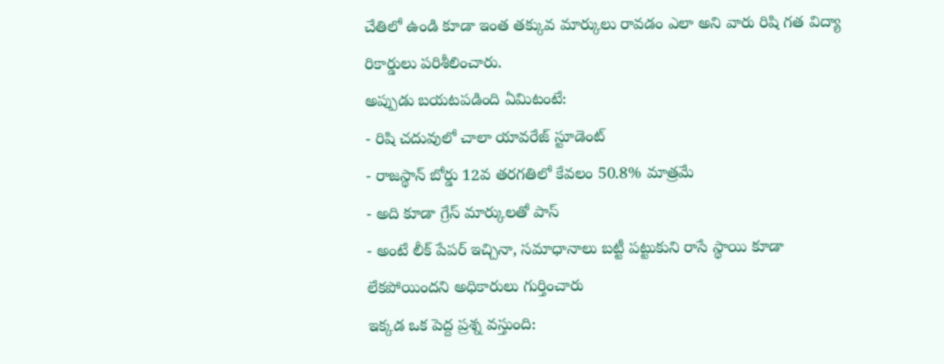చేతిలో ఉండి కూడా ఇంత తక్కువ మార్కులు రావడం ఎలా అని వారు రిషి గత విద్యా రికార్డులు పరిశీలించారు.
అప్పుడు బయటపడింది ఏమిటంటే:
- రిషి చదువులో చాలా యావరేజ్ స్టూడెంట్
- రాజస్థాన్ బోర్డు 12వ తరగతిలో కేవలం 50.8% మాత్రమే
- అది కూడా గ్రేస్ మార్కులతో పాస్
- అంటే లీక్ పేపర్ ఇచ్చినా, సమాధానాలు బట్టీ పట్టుకుని రాసే స్థాయి కూడా లేకపోయిందని అధికారులు గుర్తించారు
ఇక్కడ ఒక పెద్ద ప్రశ్న వస్తుంది: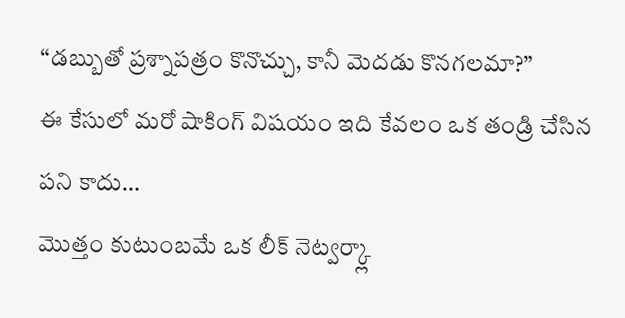“డబ్బుతో ప్రశ్నాపత్రం కొనొచ్చు, కానీ మెదడు కొనగలమా?”
ఈ కేసులో మరో షాకింగ్ విషయం ఇది కేవలం ఒక తండ్రి చేసిన పని కాదు…
మొత్తం కుటుంబమే ఒక లీక్ నెట్వర్క్లా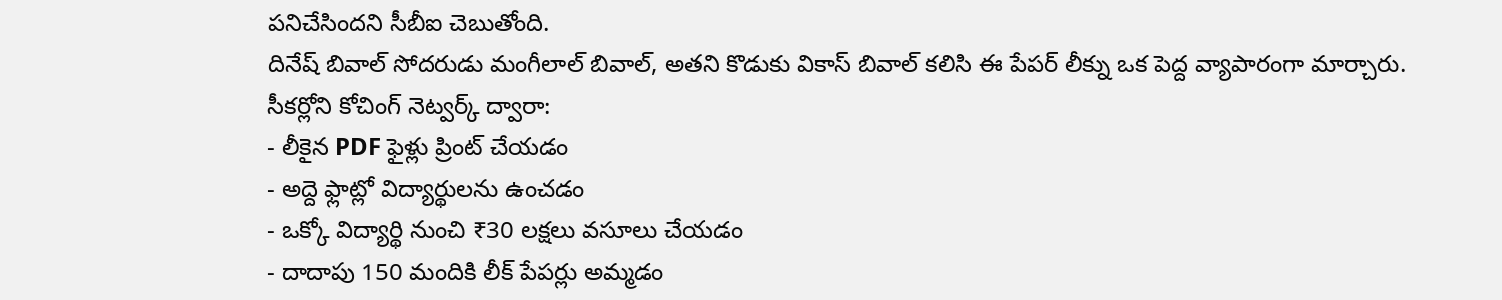పనిచేసిందని సీబీఐ చెబుతోంది.
దినేష్ బివాల్ సోదరుడు మంగీలాల్ బివాల్, అతని కొడుకు వికాస్ బివాల్ కలిసి ఈ పేపర్ లీక్ను ఒక పెద్ద వ్యాపారంగా మార్చారు.
సీకర్లోని కోచింగ్ నెట్వర్క్ ద్వారా:
- లీకైన PDF ఫైళ్లు ప్రింట్ చేయడం
- అద్దె ఫ్లాట్లో విద్యార్థులను ఉంచడం
- ఒక్కో విద్యార్థి నుంచి ₹30 లక్షలు వసూలు చేయడం
- దాదాపు 150 మందికి లీక్ పేపర్లు అమ్మడం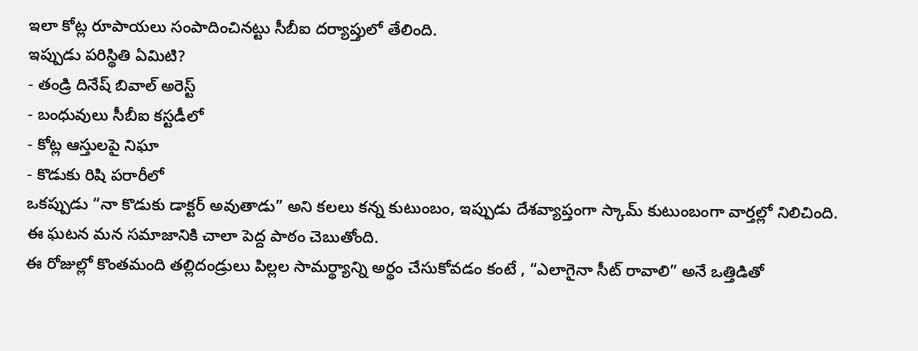ఇలా కోట్ల రూపాయలు సంపాదించినట్టు సీబీఐ దర్యాప్తులో తేలింది.
ఇప్పుడు పరిస్థితి ఏమిటి?
- తండ్రి దినేష్ బివాల్ అరెస్ట్
- బంధువులు సీబీఐ కస్టడీలో
- కోట్ల ఆస్తులపై నిఘా
- కొడుకు రిషి పరారీలో
ఒకప్పుడు “నా కొడుకు డాక్టర్ అవుతాడు” అని కలలు కన్న కుటుంబం, ఇప్పుడు దేశవ్యాప్తంగా స్కామ్ కుటుంబంగా వార్తల్లో నిలిచింది.
ఈ ఘటన మన సమాజానికి చాలా పెద్ద పాఠం చెబుతోంది.
ఈ రోజుల్లో కొంతమంది తల్లిదండ్రులు పిల్లల సామర్థ్యాన్ని అర్థం చేసుకోవడం కంటే , “ఎలాగైనా సీట్ రావాలి” అనే ఒత్తిడితో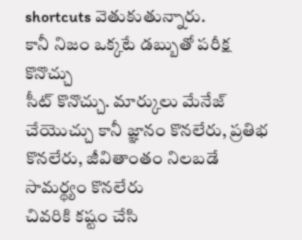shortcuts వెతుకుతున్నారు.
కానీ నిజం ఒక్కటే డబ్బుతో పరీక్ష కొనొచ్చు
సీట్ కొనొచ్చు. మార్కులు మేనేజ్ చేయొచ్చు కానీ జ్ఞానం కొనలేరు, ప్రతిభ కొనలేరు, జీవితాంతం నిలబడే సామర్థ్యం కొనలేరు
చివరికి కష్టం చేసి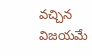వచ్చిన విజయమే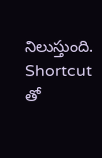నిలుస్తుంది. Shortcut తో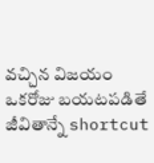వచ్చిన విజయం ఒకరోజు బయటపడితే జీవితాన్నే shortcut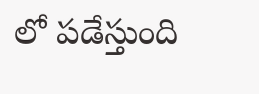లో పడేస్తుంది